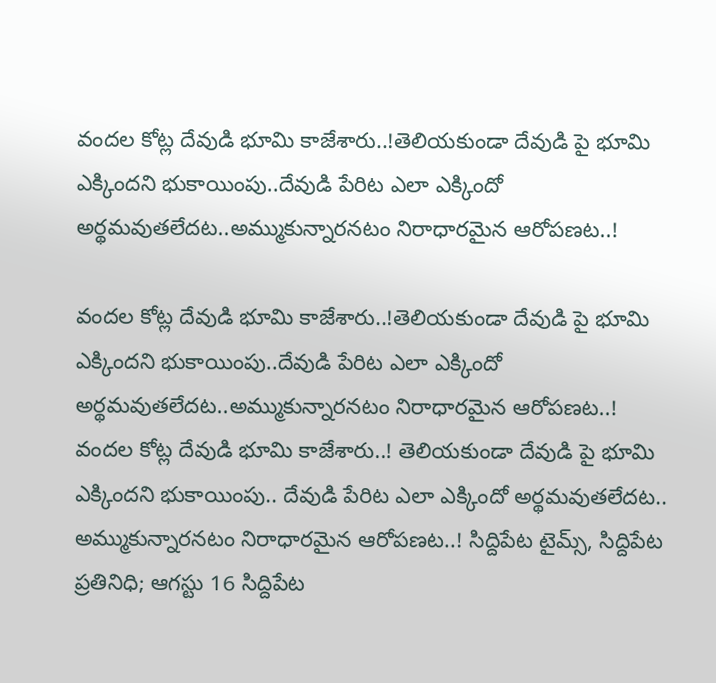వందల కోట్ల దేవుడి భూమి కాజేశారు..!తెలియకుండా దేవుడి పై భూమి ఎక్కిందని భుకాయింపు..దేవుడి పేరిట ఎలా ఎక్కిందో అర్థమవుతలేదట..అమ్ముకున్నారనటం నిరాధారమైన ఆరోపణట..!

వందల కోట్ల దేవుడి భూమి కాజేశారు..!తెలియకుండా దేవుడి పై భూమి ఎక్కిందని భుకాయింపు..దేవుడి పేరిట ఎలా ఎక్కిందో అర్థమవుతలేదట..అమ్ముకున్నారనటం నిరాధారమైన ఆరోపణట..!
వందల కోట్ల దేవుడి భూమి కాజేశారు..! తెలియకుండా దేవుడి పై భూమి ఎక్కిందని భుకాయింపు.. దేవుడి పేరిట ఎలా ఎక్కిందో అర్థమవుతలేదట.. అమ్ముకున్నారనటం నిరాధారమైన ఆరోపణట..! సిద్దిపేట టైమ్స్, సిద్దిపేట ప్రతినిధి; ఆగస్టు 16 సిద్దిపేట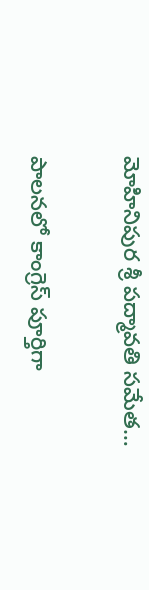మోహినిపుర శ్రీ పద్మావతి సమేత…

పాలనలో కాంగ్రెస్ పూర్తిగా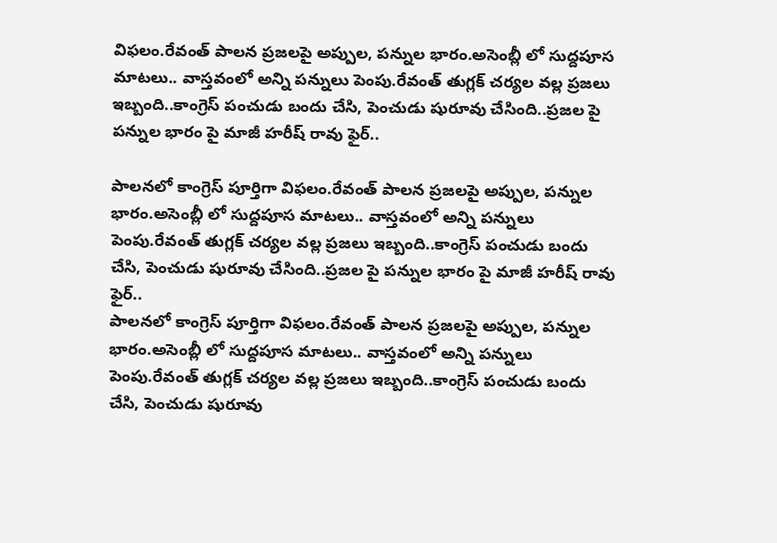విఫలం.రేవంత్ పాలన ప్రజలపై అప్పుల, పన్నుల భారం.అసెంబ్లీ లో సుద్దపూస మాటలు.. వాస్తవంలో అన్ని పన్నులు పెంపు.రేవంత్ తుగ్లక్ చర్యల వల్ల ప్రజలు ఇబ్బంది..కాంగ్రెస్ పంచుడు బందు చేసి, పెంచుడు షురూవు చేసింది..ప్రజల పై పన్నుల భారం పై మాజీ హరీష్ రావు ఫైర్..

పాలనలో కాంగ్రెస్ పూర్తిగా విఫలం.రేవంత్ పాలన ప్రజలపై అప్పుల, పన్నుల భారం.అసెంబ్లీ లో సుద్దపూస మాటలు.. వాస్తవంలో అన్ని పన్నులు పెంపు.రేవంత్ తుగ్లక్ చర్యల వల్ల ప్రజలు ఇబ్బంది..కాంగ్రెస్ పంచుడు బందు చేసి, పెంచుడు షురూవు చేసింది..ప్రజల పై పన్నుల భారం పై మాజీ హరీష్ రావు ఫైర్..
పాలనలో కాంగ్రెస్ పూర్తిగా విఫలం.రేవంత్ పాలన ప్రజలపై అప్పుల, పన్నుల భారం.అసెంబ్లీ లో సుద్దపూస మాటలు.. వాస్తవంలో అన్ని పన్నులు పెంపు.రేవంత్ తుగ్లక్ చర్యల వల్ల ప్రజలు ఇబ్బంది..కాంగ్రెస్ పంచుడు బందు చేసి, పెంచుడు షురూవు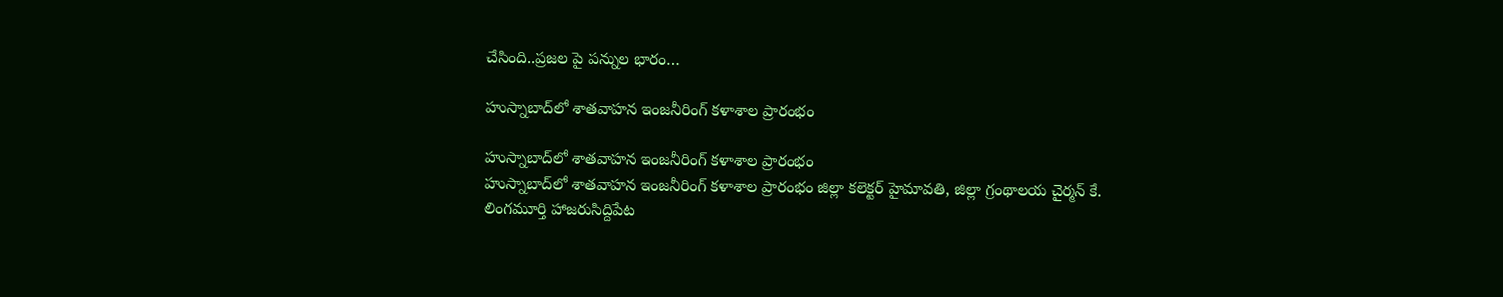చేసింది..ప్రజల పై పన్నుల భారం…

హుస్నాబాద్‌లో శాతవాహన ఇంజనీరింగ్ కళాశాల ప్రారంభం

హుస్నాబాద్‌లో శాతవాహన ఇంజనీరింగ్ కళాశాల ప్రారంభం
హుస్నాబాద్‌లో శాతవాహన ఇంజనీరింగ్ కళాశాల ప్రారంభం జిల్లా కలెక్టర్ హైమావతి, జిల్లా గ్రంథాలయ చైర్మన్ కే. లింగమూర్తి హాజరుసిద్దిపేట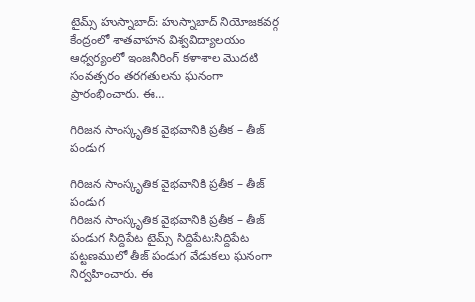టైమ్స్ హుస్నాబాద్: హుస్నాబాద్ నియోజకవర్గ కేంద్రంలో శాతవాహన విశ్వవిద్యాలయం ఆధ్వర్యంలో ఇంజనీరింగ్ కళాశాల మొదటి సంవత్సరం తరగతులను ఘనంగా ప్రారంభించారు. ఈ…

గిరిజన సాంస్కృతిక వైభవానికి ప్రతీక – తీజ్ పండుగ

గిరిజన సాంస్కృతిక వైభవానికి ప్రతీక – తీజ్ పండుగ
గిరిజన సాంస్కృతిక వైభవానికి ప్రతీక – తీజ్ పండుగ సిద్దిపేట టైమ్స్ సిద్దిపేట:సిద్దిపేట పట్టణములో తీజ్ పండుగ వేడుకలు ఘనంగా నిర్వహించారు. ఈ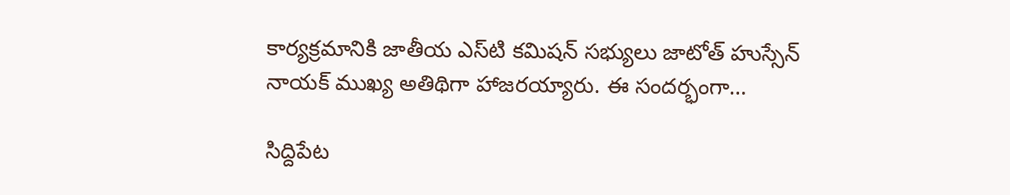కార్యక్రమానికి జాతీయ ఎస్‌టి కమిషన్ సభ్యులు జాటోత్ హుస్సేన్ నాయక్ ముఖ్య అతిథిగా హాజరయ్యారు. ఈ సందర్భంగా…

సిద్దిపేట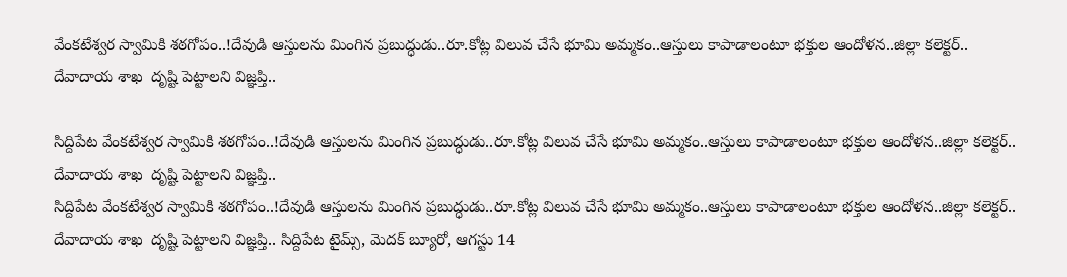వేంకటేశ్వర స్వామికి శఠగోపం..!దేవుడి ఆస్తులను మింగిన ప్రబుద్ధుడు..రూ.కోట్ల విలువ చేసే భూమి అమ్మకం..ఆస్తులు కాపాడాలంటూ భక్తుల ఆందోళన..జిల్లా కలెక్టర్.. దేవాదాయ శాఖ  దృష్టి పెట్టాలని విజ్ఞప్తి..

సిద్దిపేట వేంకటేశ్వర స్వామికి శఠగోపం..!దేవుడి ఆస్తులను మింగిన ప్రబుద్ధుడు..రూ.కోట్ల విలువ చేసే భూమి అమ్మకం..ఆస్తులు కాపాడాలంటూ భక్తుల ఆందోళన..జిల్లా కలెక్టర్.. దేవాదాయ శాఖ  దృష్టి పెట్టాలని విజ్ఞప్తి..
సిద్దిపేట వేంకటేశ్వర స్వామికి శఠగోపం..!దేవుడి ఆస్తులను మింగిన ప్రబుద్ధుడు..రూ.కోట్ల విలువ చేసే భూమి అమ్మకం..ఆస్తులు కాపాడాలంటూ భక్తుల ఆందోళన..జిల్లా కలెక్టర్.. దేవాదాయ శాఖ  దృష్టి పెట్టాలని విజ్ఞప్తి.. సిద్దిపేట టైమ్స్, మెదక్ బ్యూరో, ఆగస్టు 14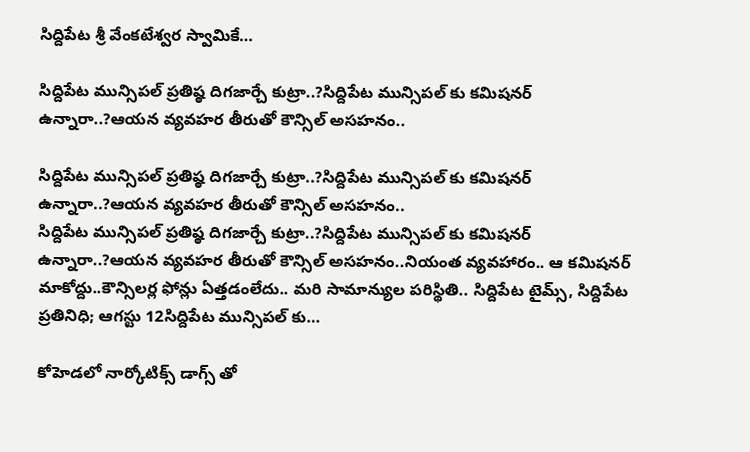సిద్దిపేట శ్రీ వేంకటేశ్వర స్వామికే…

సిద్దిపేట మున్సిపల్ ప్రతిష్ఠ దిగజార్చే కుట్రా..?సిద్దిపేట మున్సిపల్ కు కమిషనర్ ఉన్నారా..?ఆయన వ్యవహర తీరుతో కౌన్సిల్ అసహనం..

సిద్దిపేట మున్సిపల్ ప్రతిష్ఠ దిగజార్చే కుట్రా..?సిద్దిపేట మున్సిపల్ కు కమిషనర్ ఉన్నారా..?ఆయన వ్యవహర తీరుతో కౌన్సిల్ అసహనం..
సిద్దిపేట మున్సిపల్ ప్రతిష్ఠ దిగజార్చే కుట్రా..?సిద్దిపేట మున్సిపల్ కు కమిషనర్ ఉన్నారా..?ఆయన వ్యవహర తీరుతో కౌన్సిల్ అసహనం..నియంత వ్యవహారం.. ఆ కమిషనర్ మాకోద్దు..కౌన్సిలర్ల ఫోన్లు ఏత్తడంలేదు.. మరి సామాన్యుల పరిస్థితి.. సిద్దిపేట టైమ్స్, సిద్దిపేట ప్రతినిధి; ఆగస్టు 12సిద్దిపేట మున్సిపల్ కు…

కోహెడలో నార్కోటిక్స్ డాగ్స్ తో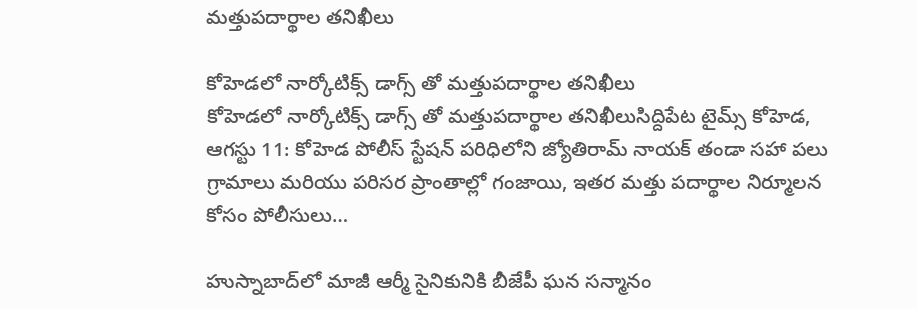మత్తుపదార్థాల తనిఖీలు

కోహెడలో నార్కోటిక్స్ డాగ్స్ తో మత్తుపదార్థాల తనిఖీలు
కోహెడలో నార్కోటిక్స్ డాగ్స్ తో మత్తుపదార్థాల తనిఖీలుసిద్దిపేట టైమ్స్ కోహెడ, ఆగస్టు 11: కోహెడ పోలీస్ స్టేషన్ పరిధిలోని జ్యోతిరామ్ నాయక్ తండా సహా పలు గ్రామాలు మరియు పరిసర ప్రాంతాల్లో గంజాయి, ఇతర మత్తు పదార్థాల నిర్మూలన కోసం పోలీసులు…

హుస్నాబాద్‌లో మాజీ ఆర్మీ సైనికునికి బీజేపీ ఘన సన్మానం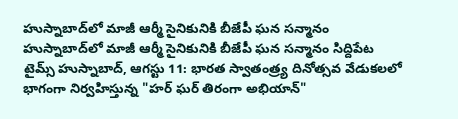హుస్నాబాద్‌లో మాజీ ఆర్మీ సైనికునికి బీజేపీ ఘన సన్మానం
హుస్నాబాద్‌లో మాజీ ఆర్మీ సైనికునికి బీజేపీ ఘన సన్మానం సిద్దిపేట టైమ్స్ హుస్నాబాద్, ఆగస్టు 11: భారత స్వాతంత్ర్య దినోత్సవ వేడుకలలో భాగంగా నిర్వహిస్తున్న "హర్ ఘర్ తిరంగా అభియాన్"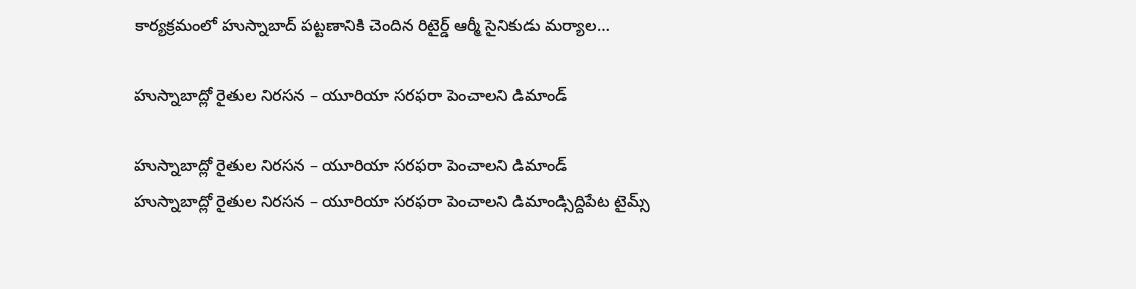కార్యక్రమంలో హుస్నాబాద్ పట్టణానికి చెందిన రిటైర్డ్ ఆర్మీ సైనికుడు మర్యాల…

హుస్నాబాద్లో రైతుల నిరసన – యూరియా సరఫరా పెంచాలని డిమాండ్

హుస్నాబాద్లో రైతుల నిరసన – యూరియా సరఫరా పెంచాలని డిమాండ్
హుస్నాబాద్లో రైతుల నిరసన – యూరియా సరఫరా పెంచాలని డిమాండ్సిద్దిపేట టైమ్స్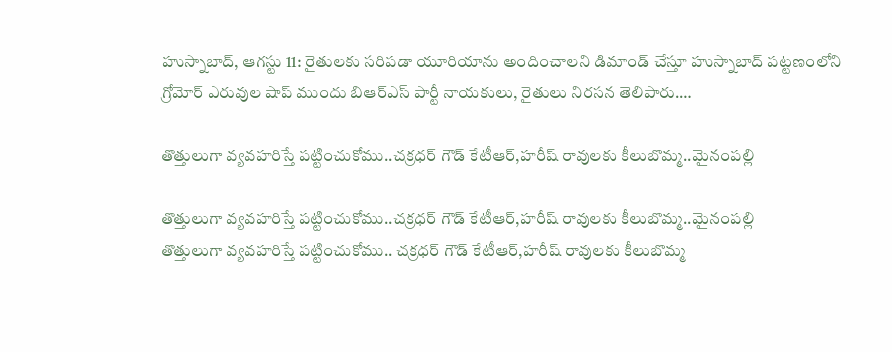హుస్నాబాద్, ఆగస్టు 11: రైతులకు సరిపడా యూరియాను అందించాలని డిమాండ్ చేస్తూ హుస్నాబాద్ పట్టణంలోని గ్రోమోర్ ఎరువుల షాప్ ముందు బిఆర్ఎస్ పార్టీ నాయకులు, రైతులు నిరసన తెలిపారు.…

తొత్తులుగా వ్యవహరిస్తే పట్టించుకోము..చక్రధర్ గౌడ్ కేటీఆర్,హరీష్ రావులకు కీలుబొమ్మ..మైనంపల్లి

తొత్తులుగా వ్యవహరిస్తే పట్టించుకోము..చక్రధర్ గౌడ్ కేటీఆర్,హరీష్ రావులకు కీలుబొమ్మ..మైనంపల్లి
తొత్తులుగా వ్యవహరిస్తే పట్టించుకోము.. చక్రధర్ గౌడ్ కేటీఆర్,హరీష్ రావులకు కీలుబొమ్మ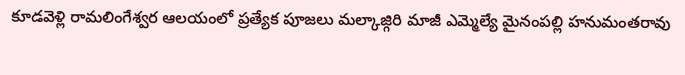కూడవెళ్లి రామలింగేశ్వర ఆలయంలో ప్రత్యేక పూజలు మల్కాజ్గిరి మాజీ ఎమ్మెల్యే మైనంపల్లి హనుమంతరావు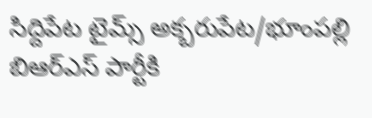సిద్దిపేట టైమ్స్ అక్బరుపేట/భూంపల్లి బిఆర్ఎస్ పార్టీకి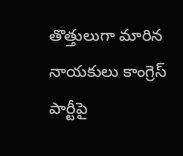తొత్తులుగా మారిన నాయకులు కాంగ్రెస్ పార్టీపై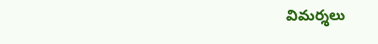విమర్శలు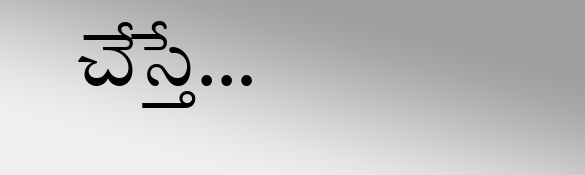చేస్తే…